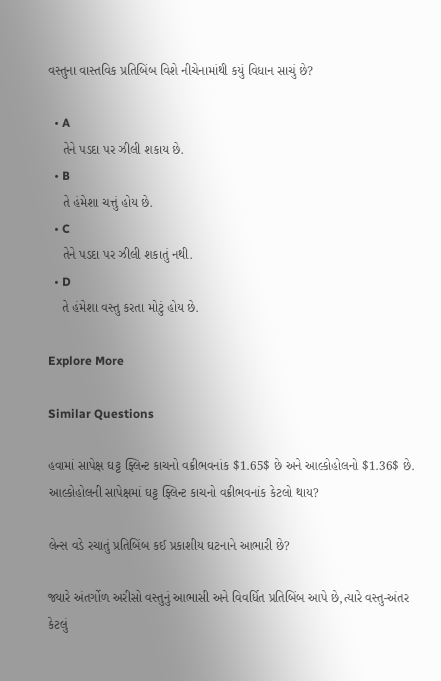વસ્તુના વાસ્તવિક પ્રતિબિંબ વિશે નીચેનામાંથી કયું વિધાન સાચું છે?

  • A
    તેને પડદા પર ઝીલી શકાય છે.
  • B
    તે હંમેશા ચત્તું હોય છે.
  • C
    તેને પડદા પર ઝીલી શકાતું નથી.
  • D
    તે હંમેશા વસ્તુ કરતા મોટું હોય છે.

Explore More

Similar Questions

હવામાં સાપેક્ષ ઘટ્ટ ફ્લિન્ટ કાચનો વક્રીભવનાંક $1.65$ છે અને આલ્કોહોલનો $1.36$ છે. આલ્કોહોલની સાપેક્ષમાં ઘટ્ટ ફ્લિન્ટ કાચનો વક્રીભવનાંક કેટલો થાય?

લેન્સ વડે રચાતું પ્રતિબિંબ કઈ પ્રકાશીય ઘટનાને આભારી છે?

જ્યારે અંતર્ગોળ અરીસો વસ્તુનું આભાસી અને વિવર્ધિત પ્રતિબિંબ આપે છે,ત્યારે વસ્તુ-અંતર કેટલું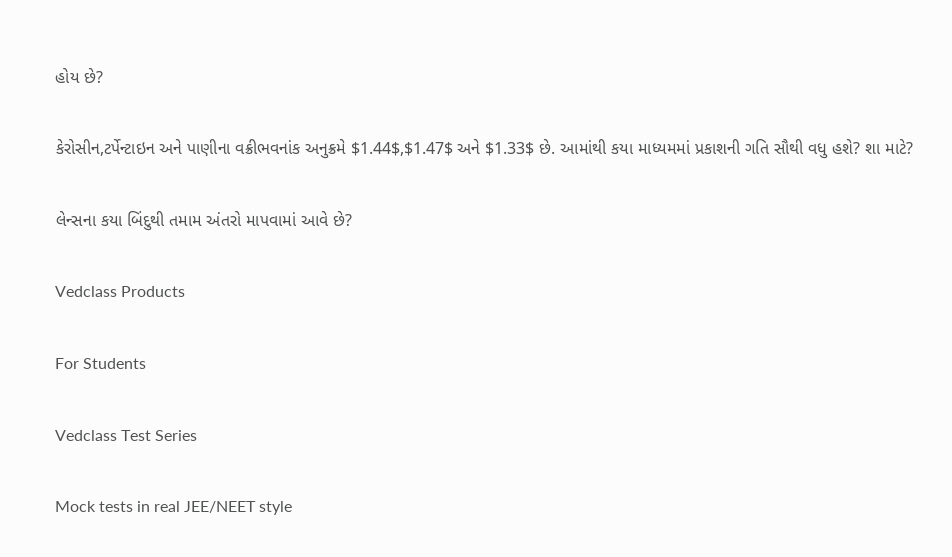હોય છે?

કેરોસીન,ટર્પેન્ટાઇન અને પાણીના વક્રીભવનાંક અનુક્રમે $1.44$,$1.47$ અને $1.33$ છે. આમાંથી કયા માધ્યમમાં પ્રકાશની ગતિ સૌથી વધુ હશે? શા માટે?

લેન્સના કયા બિંદુથી તમામ અંતરો માપવામાં આવે છે?

Vedclass Products

For Students

Vedclass Test Series

Mock tests in real JEE/NEET style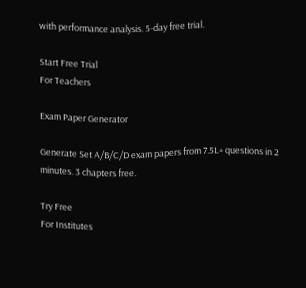with performance analysis. 5-day free trial.

Start Free Trial
For Teachers

Exam Paper Generator

Generate Set A/B/C/D exam papers from 7.5L+ questions in 2 minutes. 3 chapters free.

Try Free
For Institutes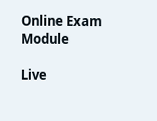Online Exam Module

Live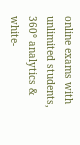online exams with unlimited students, 360° analytics & white-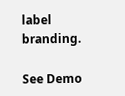label branding.

See Demo